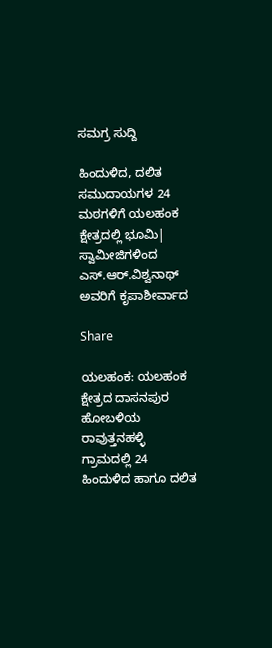ಸಮಗ್ರ ಸುದ್ದಿ

ಹಿಂದುಳಿದ, ದಲಿತ ಸಮುದಾಯಗಳ 24 ಮಠಗಳಿಗೆ ಯಲಹಂಕ ಕ್ಷೇತ್ರದಲ್ಲಿ ಭೂಮಿ| ಸ್ವಾಮೀಜಿಗಳಿಂದ ಎಸ್.ಆರ್.ವಿಶ್ವನಾಥ್ ಅವರಿಗೆ ಕೃಪಾಶೀರ್ವಾದ

Share

ಯಲಹಂಕ: ಯಲಹಂಕ ಕ್ಷೇತ್ರದ ದಾಸನಪುರ ಹೋಬಳಿಯ ರಾವುತ್ತನಹಳ್ಳಿ ಗ್ರಾಮದಲ್ಲಿ 24 ಹಿಂದುಳಿದ ಹಾಗೂ ದಲಿತ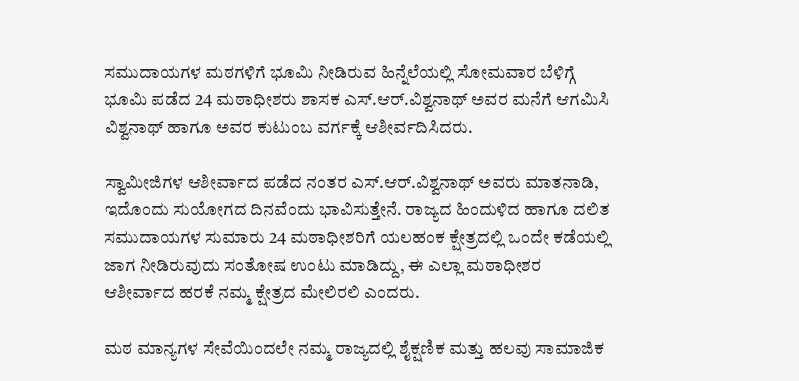ಸಮುದಾಯಗಳ ಮಠಗಳಿಗೆ ಭೂಮಿ ನೀಡಿರುವ ಹಿನ್ನೆಲೆಯಲ್ಲಿ ಸೋಮವಾರ ಬೆಳಿಗ್ಗೆ ಭೂಮಿ ಪಡೆದ 24 ಮಠಾಧೀಶರು ಶಾಸಕ ಎಸ್.ಆರ್.ವಿಶ್ವನಾಥ್ ಅವರ ಮನೆಗೆ ಆಗಮಿಸಿ ವಿಶ್ವನಾಥ್ ಹಾಗೂ ಅವರ ಕುಟುಂಬ ವರ್ಗಕ್ಕೆ ಆಶೀರ್ವದಿಸಿದರು.

ಸ್ವಾಮೀಜಿಗಳ ಆಶೀರ್ವಾದ ಪಡೆದ ನಂತರ ಎಸ್.ಆರ್.ವಿಶ್ವನಾಥ್ ಅವರು ಮಾತನಾಡಿ, ಇದೊಂದು ಸುಯೋಗದ ದಿನವೆಂದು ಭಾವಿಸುತ್ತೇನೆ. ರಾಜ್ಯದ ಹಿಂದುಳಿದ ಹಾಗೂ ದಲಿತ ಸಮುದಾಯಗಳ ಸುಮಾರು 24 ಮಠಾಧೀಶರಿಗೆ ಯಲಹಂಕ ಕ್ಷೇತ್ರದಲ್ಲಿ ಒಂದೇ ಕಡೆಯಲ್ಲಿ ಜಾಗ ನೀಡಿರುವುದು ಸಂತೋಷ ಉಂಟು ಮಾಡಿದ್ದು, ಈ ಎಲ್ಲಾ ಮಠಾಧೀಶರ ಆಶೀರ್ವಾದ ಹರಕೆ ನಮ್ಮ ಕ್ಷೇತ್ರದ ಮೇಲಿರಲಿ ಎಂದರು.

ಮಠ ಮಾನ್ಯಗಳ ಸೇವೆಯಿಂದಲೇ ನಮ್ಮ ರಾಜ್ಯದಲ್ಲಿ ಶೈಕ್ಷಣಿಕ ಮತ್ತು ಹಲವು ಸಾಮಾಜಿಕ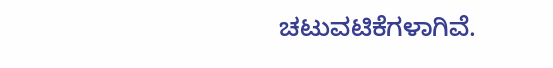ಚಟುವಟಿಕೆಗಳಾಗಿವೆ.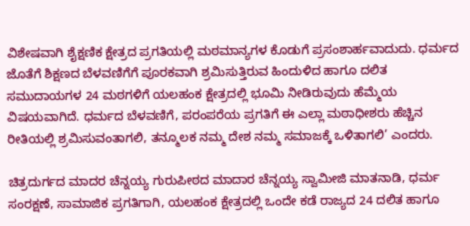ವಿಶೇಷವಾಗಿ ಶೈಕ್ಷಣಿಕ ಕ್ಷೇತ್ರದ ಪ್ರಗತಿಯಲ್ಲಿ ಮಠಮಾನ್ಯಗಳ ಕೊಡುಗೆ ಪ್ರಸಂಶಾರ್ಹವಾದುದು. ಧರ್ಮದ ಜೊತೆಗೆ ಶಿಕ್ಷಣದ ಬೆಳವಣಿಗೆಗೆ ಪೂರಕವಾಗಿ ಶ್ರಮಿಸುತ್ತಿರುವ ಹಿಂದುಳಿದ ಹಾಗೂ ದಲಿತ ಸಮುದಾಯಗಳ 24 ಮಠಗಳಿಗೆ ಯಲಹಂಕ ಕ್ಷೇತ್ರದಲ್ಲಿ ಭೂಮಿ ನೀಡಿರುವುದು ಹೆಮ್ಮೆಯ ವಿಷಯವಾಗಿದೆ. ಧರ್ಮದ ಬೆಳವಣಿಗೆ, ಪರಂಪರೆಯ ಪ್ರಗತಿಗೆ ಈ ಎಲ್ಲಾ ಮಠಾಧೀಶರು ಹೆಚ್ಚಿನ ರೀತಿಯಲ್ಲಿ ಶ್ರಮಿಸುವಂತಾಗಲಿ, ತನ್ಮೂಲಕ ನಮ್ಮ ದೇಶ ನಮ್ಮ ಸಮಾಜಕ್ಕೆ ಒಳಿತಾಗಲಿ’ ಎಂದರು.

ಚಿತ್ರದುರ್ಗದ ಮಾದರ ಚೆನ್ನಯ್ಯ ಗುರುಪೀಠದ ಮಾದಾರ ಚೆನ್ನಯ್ಯ ಸ್ವಾಮೀಜಿ ಮಾತನಾಡಿ, ಧರ್ಮ ಸಂರಕ್ಷಣೆ, ಸಾಮಾಜಿಕ ಪ್ರಗತಿಗಾಗಿ, ಯಲಹಂಕ ಕ್ಷೇತ್ರದಲ್ಲಿ ಒಂದೇ ಕಡೆ ರಾಜ್ಯದ 24 ದಲಿತ ಹಾಗೂ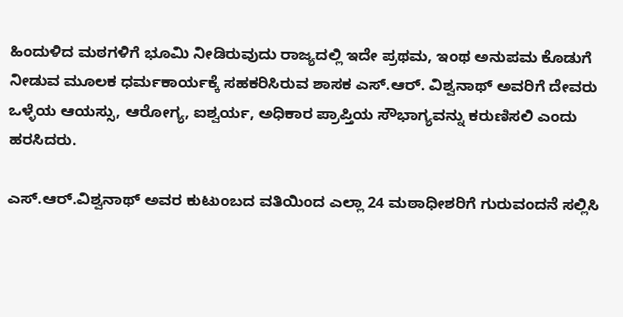ಹಿಂದುಳಿದ ಮಠಗಳಿಗೆ ಭೂಮಿ ನೀಡಿರುವುದು ರಾಜ್ಯದಲ್ಲಿ ಇದೇ ಪ್ರಥಮ, ಇಂಥ ಅನುಪಮ ಕೊಡುಗೆ ನೀಡುವ ಮೂಲಕ ಧರ್ಮಕಾರ್ಯಕ್ಕೆ ಸಹಕರಿಸಿರುವ ಶಾಸಕ ಎಸ್.ಆರ್. ವಿಶ್ವನಾಥ್ ಅವರಿಗೆ ದೇವರು ಒಳ್ಳೆಯ ಆಯಸ್ಸು, ಆರೋಗ್ಯ, ಐಶ್ವರ್ಯ, ಅಧಿಕಾರ ಪ್ರಾಪ್ತಿಯ ಸೌಭಾಗ್ಯವನ್ನು ಕರುಣಿಸಲಿ ಎಂದು ಹರಸಿದರು.

ಎಸ್.ಆರ್.ವಿಶ್ವನಾಥ್ ಅವರ ಕುಟುಂಬದ ವತಿಯಿಂದ ಎಲ್ಲಾ 24 ಮಠಾಧೀಶರಿಗೆ ಗುರುವಂದನೆ ಸಲ್ಲಿಸಿ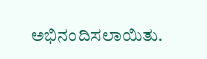ಅಭಿನಂದಿಸಲಾಯಿತು.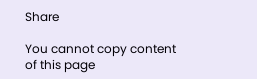Share

You cannot copy content of this page